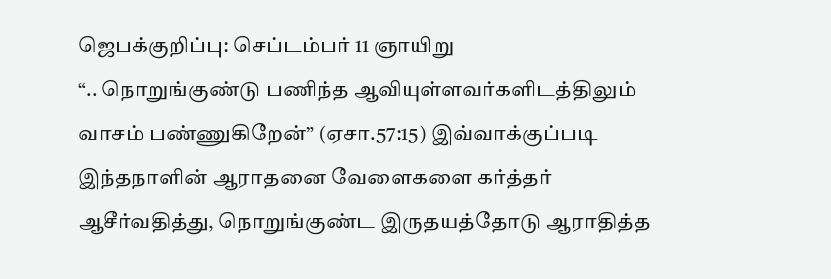ஜெபக்குறிப்பு: செப்டம்பர் 11 ஞாயிறு
“.. நொறுங்குண்டு பணிந்த ஆவியுள்ளவர்களிடத்திலும் வாசம் பண்ணுகிறேன்” (ஏசா.57:15) இவ்வாக்குப்படி இந்தநாளின் ஆராதனை வேளைகளை கர்த்தர் ஆசீர்வதித்து, நொறுங்குண்ட இருதயத்தோடு ஆராதித்த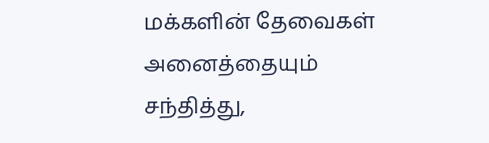மக்களின் தேவைகள் அனைத்தையும் சந்தித்து,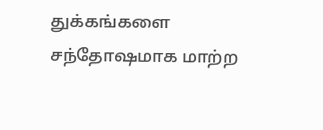துக்கங்களை சந்தோஷமாக மாற்ற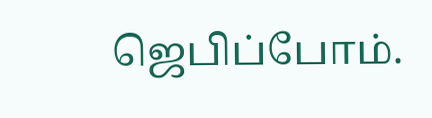ஜெபிப்போம்.